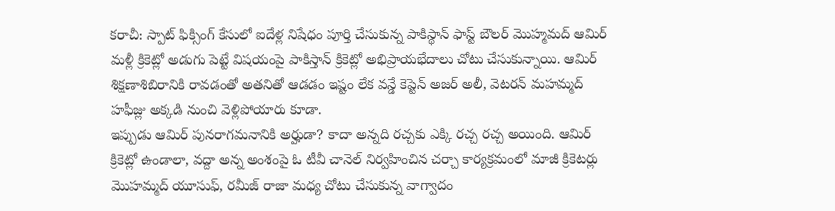కరాచీ: స్పాట్ ఫిక్సింగ్ కేసులో ఐదేళ్ల నిషేధం పూర్తి చేసుకున్న పాకిస్థాన్ ఫాస్ట్ బౌలర్ మొహ్మమద్ ఆమిర్ మళ్లీ క్రికెట్లో అడుగు పెట్టే విషయంపై పాకిస్తాన్ క్రికెట్లో అభిప్రాయభేదాలు చోటు చేసుకున్నాయి. ఆమిర్ శిక్షణాశిబిరానికి రావడంతో అతనితో ఆడడం ఇష్టం లేక వన్డే కెప్టెన్ అజర్ అలీ, వెటరన్ మహమ్మద్ హఫీజ్లు అక్కడి నుంచి వెళ్లిపోయారు కూడా.
ఇప్పుడు ఆమిర్ పునరాగమనానికి అర్హుడా? కాదా అన్నది రచ్చకు ఎక్కి రచ్చ రచ్చ అయింది. ఆమిర్ క్రికెట్లో ఉండాలా, వద్దా అన్న అంశంపై ఓ టీవీ చానెల్ నిర్వహించిన చర్చా కార్యక్రమంలో మాజీ క్రికెటర్లు మొహమ్మద్ యూసుఫ్, రమీజ్ రాజా మధ్య చోటు చేసుకున్న వాగ్వాదం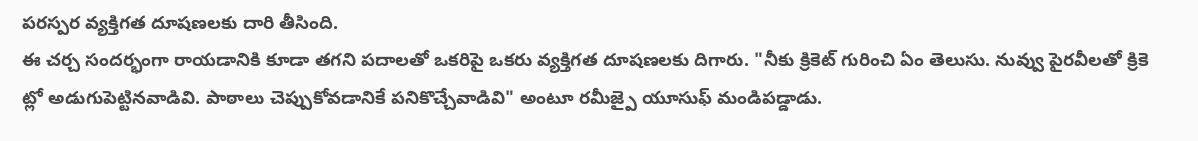పరస్పర వ్యక్తిగత దూషణలకు దారి తీసింది.
ఈ చర్చ సందర్భంగా రాయడానికి కూడా తగని పదాలతో ఒకరిపై ఒకరు వ్యక్తిగత దూషణలకు దిగారు. "నీకు క్రికెట్ గురించి ఏం తెలుసు. నువ్వు పైరవీలతో క్రికె ట్లో అడుగుపెట్టినవాడివి. పాఠాలు చెప్పుకోవడానికే పనికొచ్చేవాడివి" అంటూ రమీజ్పై యూసుఫ్ మండిపడ్డాడు.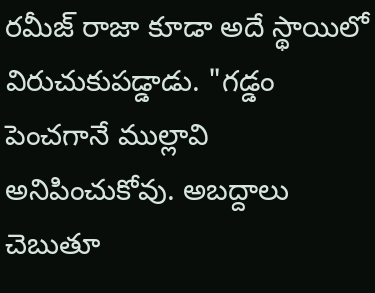రమీజ్ రాజా కూడా అదే స్థాయిలో విరుచుకుపడ్డాడు. "గడ్డం పెంచగానే ముల్లావి అనిపించుకోవు. అబద్దాలు చెబుతూ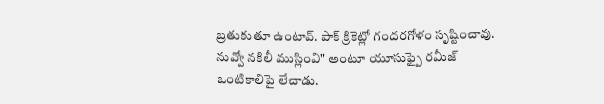బ్రతుకుతూ ఉంటావ్. పాక్ క్రికెట్లో గందరగోళం సృష్టించావు. నువ్వో నకిలీ ముస్లింవి" అంటూ యూసుఫ్పై రమీజ్ ఒంటికాలిపై లేచాడు.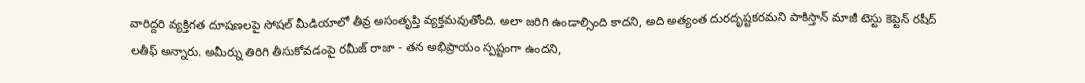వారిద్దరి వ్యక్తిగత దూషణలపై సోషల్ మీడియాలో తీవ్ర అసంతృప్తి వ్యక్తమవుతోంది. అలా జరిగి ఉండాల్సింది కాదని, అది అత్యంత దురదృష్టకరమని పాకిస్తాన్ మాజీ టెస్టు కెప్టెన్ రషీద్ లతీఫ్ అన్నారు. అమీర్ను తిరిగి తీసుకోవడంపై రమీజ్ రాజా - తన అభిప్రాయం స్పష్టంగా ఉందని,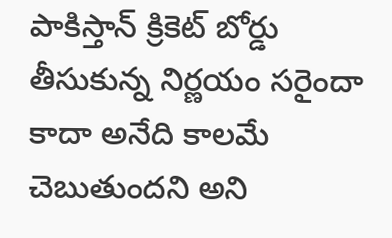పాకిస్తాన్ క్రికెట్ బోర్డు తీసుకున్న నిర్ణయం సరైందా కాదా అనేది కాలమే చెబుతుందని అని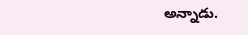అన్నాడు.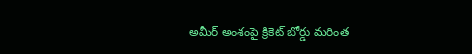అమీర్ అంశంపై క్రికెట్ బోర్డు మరింత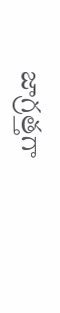జాగ్రత్తగా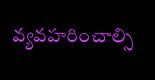వ్యవహరించాల్సి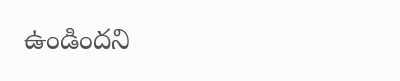ఉండిందని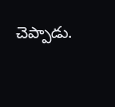చెప్పాడు.